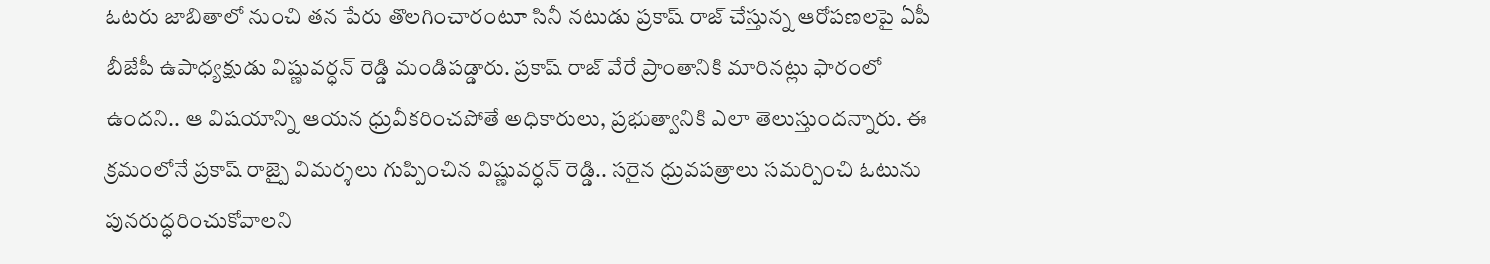ఓటరు జాబితాలో నుంచి తన పేరు తొలగించారంటూ సినీ నటుడు ప్రకాష్ రాజ్ చేస్తున్న ఆరోపణలపై ఏపీ బీజేపీ ఉపాధ్యక్షుడు విష్ణువర్ధన్ రెడ్డి మండిపడ్డారు. ప్రకాష్ రాజ్ వేరే ప్రాంతానికి మారినట్లు ఫారంలో ఉందని.. ఆ విషయాన్ని ఆయన ధ్రువీకరించపోతే అధికారులు, ప్రభుత్వానికి ఎలా తెలుస్తుందన్నారు. ఈ క్రమంలోనే ప్రకాష్ రాజ్పై విమర్శలు గుప్పించిన విష్ణువర్ధన్ రెడ్డి.. సరైన ధ్రువపత్రాలు సమర్పించి ఓటును పునరుద్ధరించుకోవాలని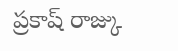ప్రకాష్ రాజ్కు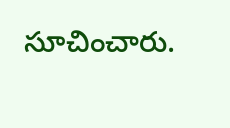సూచించారు.